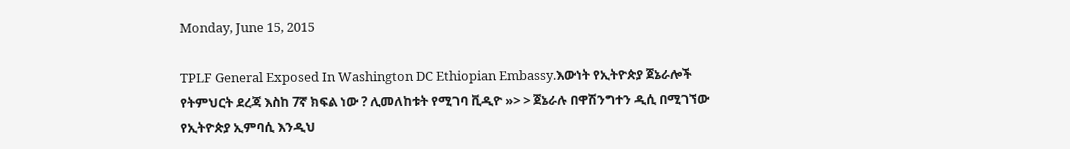Monday, June 15, 2015

TPLF General Exposed In Washington DC Ethiopian Embassy.እውነት የኢትዮጵያ ጀኔራሎች የትምህርት ደረጃ እስከ 7ኛ ክፍል ነው ? ሊመለከቱት የሚገባ ቪዲዮ »> > ጀኔራሉ በዋሽንግተን ዲሲ በሚገኘው የኢትዮጵያ ኢምባሲ እንዲህ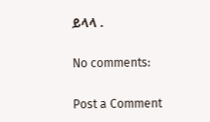ይላላ .

No comments:

Post a Comment